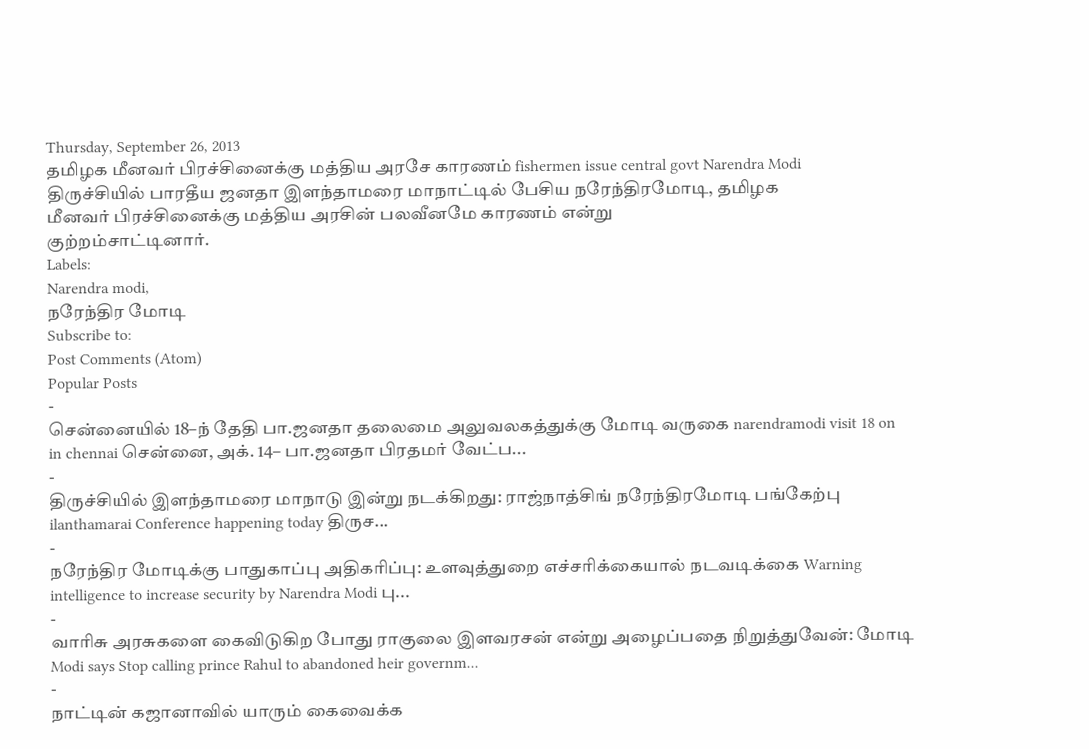Thursday, September 26, 2013
தமிழக மீனவர் பிரச்சினைக்கு மத்திய அரசே காரணம் fishermen issue central govt Narendra Modi
திருச்சியில் பாரதீய ஜனதா இளந்தாமரை மாநாட்டில் பேசிய நரேந்திரமோடி, தமிழக
மீனவர் பிரச்சினைக்கு மத்திய அரசின் பலவீனமே காரணம் என்று
குற்றம்சாட்டினார்.
Labels:
Narendra modi,
நரேந்திர மோடி
Subscribe to:
Post Comments (Atom)
Popular Posts
-
சென்னையில் 18–ந் தேதி பா.ஜனதா தலைமை அலுவலகத்துக்கு மோடி வருகை narendramodi visit 18 on in chennai சென்னை, அக். 14– பா.ஜனதா பிரதமர் வேட்ப...
-
திருச்சியில் இளந்தாமரை மாநாடு இன்று நடக்கிறது: ராஜ்நாத்சிங் நரேந்திரமோடி பங்கேற்பு ilanthamarai Conference happening today திருச...
-
நரேந்திர மோடிக்கு பாதுகாப்பு அதிகரிப்பு: உளவுத்துறை எச்சரிக்கையால் நடவடிக்கை Warning intelligence to increase security by Narendra Modi பு...
-
வாரிசு அரசுகளை கைவிடுகிற போது ராகுலை இளவரசன் என்று அழைப்பதை நிறுத்துவேன்: மோடி Modi says Stop calling prince Rahul to abandoned heir governm...
-
நாட்டின் கஜானாவில் யாரும் கைவைக்க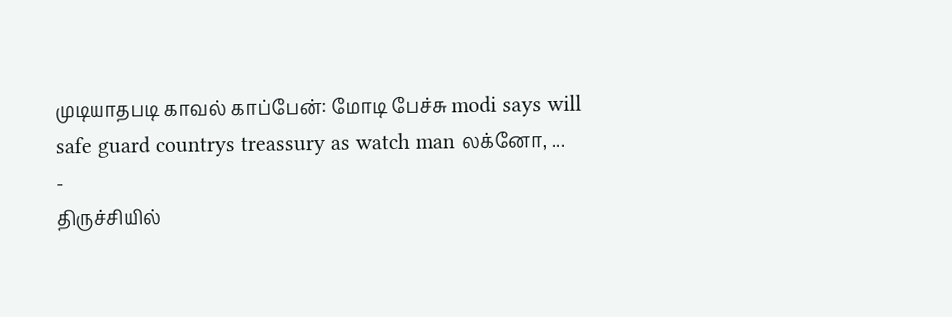முடியாதபடி காவல் காப்பேன்: மோடி பேச்சு modi says will safe guard countrys treassury as watch man லக்னோ, ...
-
திருச்சியில்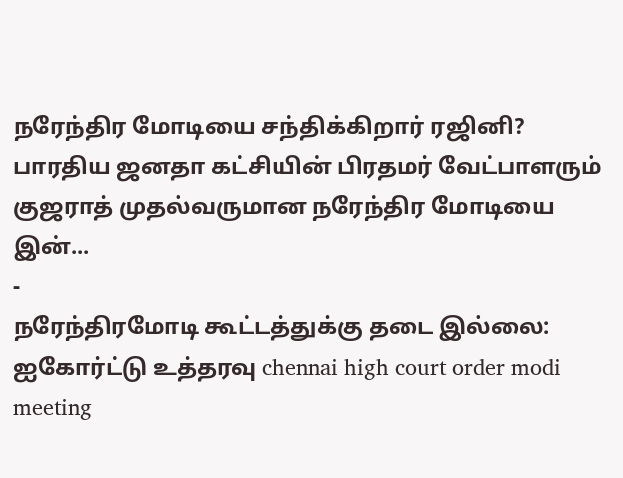நரேந்திர மோடியை சந்திக்கிறார் ரஜினி? பாரதிய ஜனதா கட்சியின் பிரதமர் வேட்பாளரும் குஜராத் முதல்வருமான நரேந்திர மோடியை இன்...
-
நரேந்திரமோடி கூட்டத்துக்கு தடை இல்லை: ஐகோர்ட்டு உத்தரவு chennai high court order modi meeting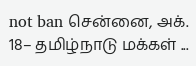not ban சென்னை, அக். 18– தமிழ்நாடு மக்கள் ...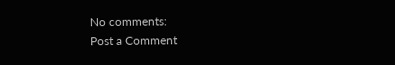No comments:
Post a Comment